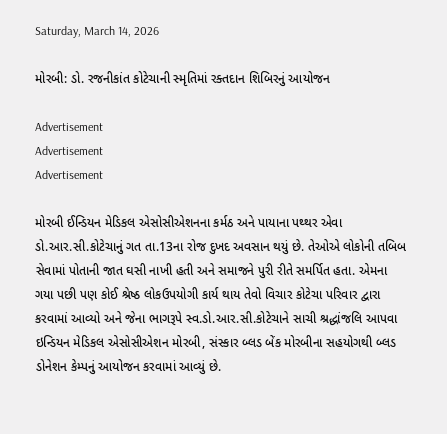Saturday, March 14, 2026

મોરબી: ડો. રજનીકાંત કોટેચાની સ્મૃતિમાં રક્તદાન શિબિરનું આયોજન

Advertisement
Advertisement
Advertisement

મોરબી ઈન્ડિયન મેડિકલ એસોસીએશનના કર્મઠ અને પાયાના પથ્થર એવા ડો.આર.સી.કોટેચાનું ગત તા.13ના રોજ દુખદ અવસાન થયું છે. તેઓએ લોકોની તબિબ સેવામાં પોતાની જાત ઘસી નાખી હતી અને સમાજને પુરી રીતે સમર્પિત હતા. એમના ગયા પછી પણ કોઈ શ્રેષ્ઠ લોકઉપયોગી કાર્ય થાય તેવો વિચાર કોટેચા પરિવાર દ્વારા કરવામાં આવ્યો અને જેના ભાગરૂપે સ્વ.ડો.આર.સી.કોટેચાને સાચી શ્રદ્ધાંજલિ આપવા ઇન્ડિયન મેડિકલ એસોસીએશન મોરબી, સંસ્કાર બ્લડ બેંક મોરબીના સહયોગથી બ્લડ ડોનેશન કેમ્પનું આયોજન કરવામાં આવ્યું છે.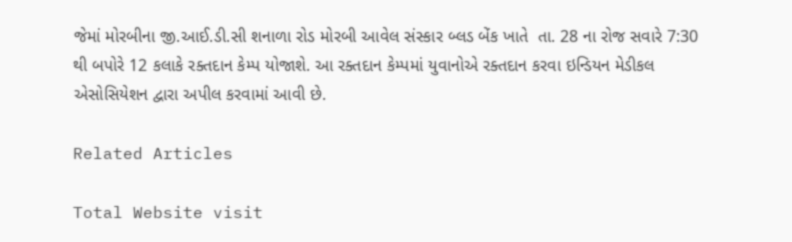જેમાં મોરબીના જી.આઈ.ડી.સી શનાળા રોડ મોરબી આવેલ સંસ્કાર બ્લડ બેંક ખાતે  તા. 28 ના રોજ સવારે 7:30 થી બપોરે 12 કલાકે રક્તદાન કેમ્પ યોજાશે. આ રક્તદાન કેમ્પમાં યુવાનોએ રક્તદાન કરવા ઇન્ડિયન મેડીકલ એસોસિયેશન દ્વારા અપીલ કરવામાં આવી છે.

Related Articles

Total Website visit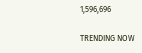1,596,696

TRENDING NOW